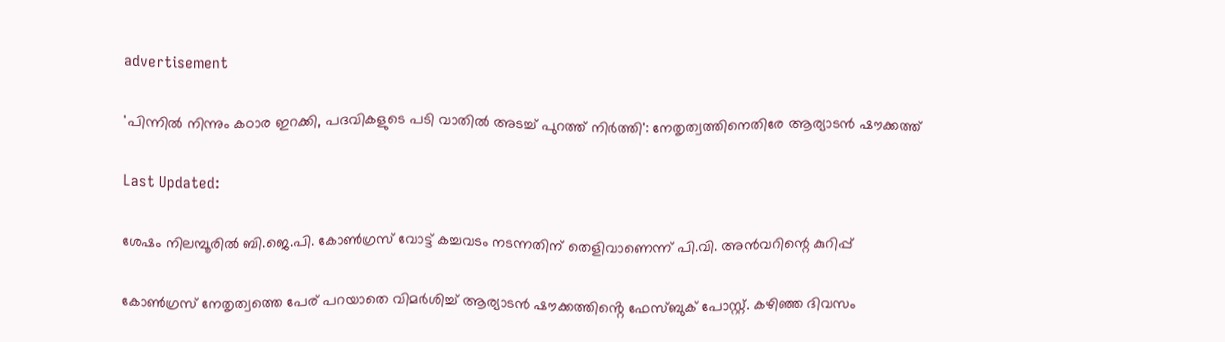advertisement

'പിന്നിൽ നിന്നും കഠാര ഇറക്കി, പദവികളുടെ പടി വാതിൽ അടച്ച് പുറത്ത് നിർത്തി': നേതൃത്വത്തിനെതിരേ ആര്യാടൻ ഷൗക്കത്ത്

Last Updated:

ശേഷം നിലമ്പൂരിൽ ബി.ജെ.പി. കോൺഗ്രസ് വോട്ട് കച്ചവടം നടന്നതിന് തെളിവാണെന്ന് പി.വി. അൻവറിന്റെ കുറിപ്പ്

കോൺഗ്രസ് നേതൃത്വത്തെ പേര് പറയാതെ വിമർശിച്ച് ആര്യാടൻ ഷൗക്കത്തിൻ്റെ ഫേസ്ബുക് പോസ്റ്റ്. കഴിഞ്ഞ ദിവസം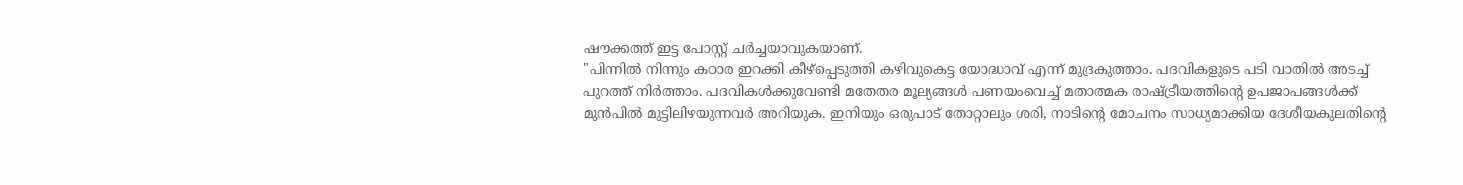ഷൗക്കത്ത് ഇട്ട പോസ്റ്റ് ചർച്ചയാവുകയാണ്.
"പിന്നിൽ നിന്നും കഠാര ഇറക്കി കീഴ്പ്പെടുത്തി കഴിവുകെട്ട യോദ്ധാവ് എന്ന് മുദ്രകുത്താം. പദവികളുടെ പടി വാതിൽ അടച്ച് പുറത്ത് നിർത്താം. പദവികൾക്കുവേണ്ടി മതേതര മൂല്യങ്ങൾ പണയംവെച്ച് മതാത്മക രാഷ്ട്രീയത്തിന്റെ ഉപജാപങ്ങൾക്ക് മുൻപിൽ മുട്ടിലിഴയുന്നവർ അറിയുക. ഇനിയും ഒരുപാട് തോറ്റാലും ശരി, നാടിന്റെ മോചനം സാധ്യമാക്കിയ ദേശീയകുലതിൻ്റെ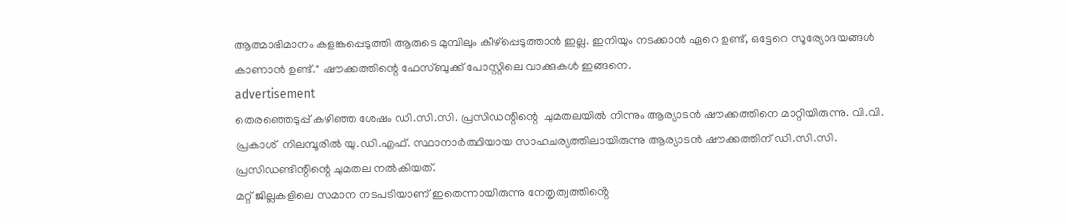ആത്മാഭിമാനം കളങ്കപ്പെടുത്തി ആരുടെ മുമ്പിലും കീഴ്പ്പെടുത്താൻ ഇല്ല. ഇനിയും നടക്കാൻ ഏറെ ഉണ്ട്, ഒട്ടേറെ സൂര്യോദയങ്ങൾ കാണാൻ ഉണ്ട്." ഷൗക്കത്തിന്റെ ഫേസ്ബുക്ക് പോസ്റ്റിലെ വാക്കുകൾ ഇങ്ങനെ.
advertisement
തെരഞ്ഞെടുപ്പ് കഴിഞ്ഞ ശേഷം ഡി.സി.സി. പ്രസിഡന്റിന്റെ  ചുമതലയിൽ നിന്നും ആര്യാടൻ ഷൗക്കത്തിനെ മാറ്റിയിരുന്നു. വി.വി. പ്രകാശ്  നിലമ്പൂരിൽ യു.ഡി.എഫ്. സ്ഥാനാർത്ഥിയായ സാഹചര്യത്തിലായിരുന്നു ആര്യാടൻ ഷൗക്കത്തിന് ഡി.സി.സി. പ്രസിഡണ്ടിന്റിന്റെ ചുമതല നൽകിയത്.
മറ്റ് ജില്ലകളിലെ സമാന നടപടിയാണ് ഇതെന്നായിരുന്നു നേതൃത്വത്തിൻ്റെ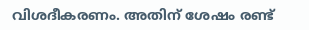വിശദീകരണം. അതിന് ശേഷം രണ്ട്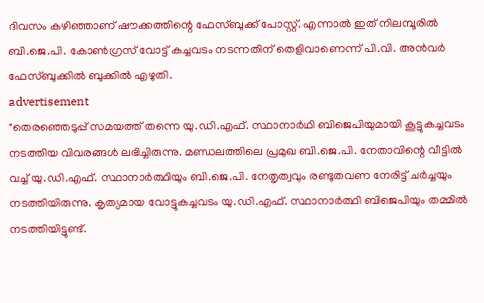ദിവസം കഴിഞ്ഞാണ് ഷൗക്കത്തിന്റെ ഫേസ്ബുക്ക് പോസ്റ്റ്. എന്നാൽ ഇത് നിലമ്പൂരിൽ ബി.ജെ.പി. കോൺഗ്രസ് വോട്ട് കച്ചവടം നടന്നതിന് തെളിവാണെന്ന് പി.വി. അൻവർ ഫേസ്ബുക്കിൽ ബുക്കിൽ എഴുതി.
advertisement
"തെരഞ്ഞെടുപ്പ് സമയത്ത് തന്നെ യു.ഡി.എഫ്. സ്ഥാനാർഥി ബിജെപിയുമായി കൂട്ടുകച്ചവടം നടത്തിയ വിവരങ്ങൾ ലഭിച്ചിരുന്നു. മണ്ഡലത്തിലെ പ്രമുഖ ബി.ജെ.പി. നേതാവിന്റെ വീട്ടിൽ വച്ച് യു.ഡി.എഫ്. സ്ഥാനാർത്ഥിയും ബി.ജെ.പി. നേതൃത്വവും രണ്ടുതവണ നേരിട്ട് ചർച്ചയും നടത്തിയിരുന്നു. കൃത്യമായ വോട്ടുകച്ചവടം യു.ഡി.എഫ്. സ്ഥാനാർത്ഥി ബിജെപിയും തമ്മിൽ നടത്തിയിട്ടുണ്ട്.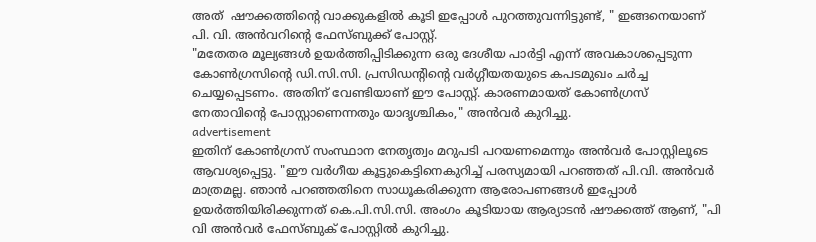അത്  ഷൗക്കത്തിന്റെ വാക്കുകളിൽ കൂടി ഇപ്പോൾ പുറത്തുവന്നിട്ടുണ്ട്, " ഇങ്ങനെയാണ് പി. വി. അൻവറിന്റെ ഫേസ്ബുക്ക് പോസ്റ്റ്.
"മതേതര മൂല്യങ്ങൾ ഉയർത്തിപ്പിടിക്കുന്ന ഒരു ദേശീയ പാർട്ടി എന്ന് അവകാശപ്പെടുന്ന കോൺഗ്രസിന്റെ ഡി.സി.സി. പ്രസിഡന്റിന്റെ വർഗ്ഗീയതയുടെ കപടമുഖം ചർച്ച ചെയ്യപ്പെടണം. അതിന് വേണ്ടിയാണ് ഈ പോസ്റ്റ്‌. കാരണമായത്‌ കോൺഗ്രസ്‌ നേതാവിന്റെ പോസ്റ്റാണെന്നതും യാദൃശ്ചികം," അൻവർ കുറിച്ചു.
advertisement
ഇതിന് കോൺഗ്രസ് സംസ്ഥാന നേതൃത്വം മറുപടി പറയണമെന്നും അൻവർ പോസ്റ്റിലൂടെ ആവശ്യപ്പെട്ടു. "ഈ വർഗീയ കൂട്ടുകെട്ടിനെകുറിച്ച് പരസ്യമായി പറഞ്ഞത് പി.വി. അൻവർ മാത്രമല്ല. ഞാൻ പറഞ്ഞതിനെ സാധൂകരിക്കുന്ന ആരോപണങ്ങൾ ഇപ്പോൾ ഉയർത്തിയിരിക്കുന്നത് കെ.പി.സി.സി. അംഗം കൂടിയായ ആര്യാടൻ ഷൗക്കത്ത് ആണ്, "പി വി അൻവർ ഫേസ്ബുക് പോസ്റ്റിൽ കുറിച്ചു.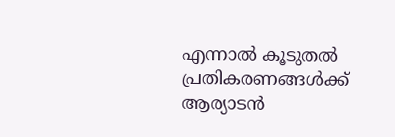എന്നാൽ കൂടുതൽ പ്രതികരണങ്ങൾക്ക് ആര്യാടൻ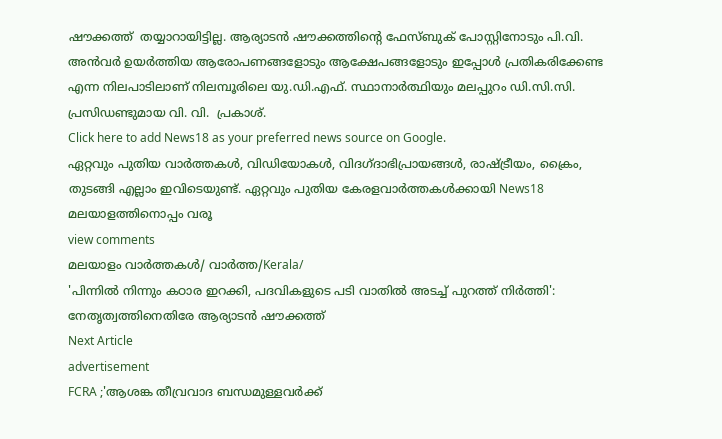ഷൗക്കത്ത്  തയ്യാറായിട്ടില്ല. ആര്യാടൻ ഷൗക്കത്തിന്റെ ഫേസ്ബുക് പോസ്റ്റിനോടും പി.വി. അൻവർ ഉയർത്തിയ ആരോപണങ്ങളോടും ആക്ഷേപങ്ങളോടും ഇപ്പോൾ പ്രതികരിക്കേണ്ട എന്ന നിലപാടിലാണ് നിലമ്പൂരിലെ യു.ഡി.എഫ്. സ്ഥാനാർത്ഥിയും മലപ്പുറം ഡി.സി.സി. പ്രസിഡണ്ടുമായ വി. വി.  പ്രകാശ്.
Click here to add News18 as your preferred news source on Google.
ഏറ്റവും പുതിയ വാർത്തകൾ, വിഡിയോകൾ, വിദഗ്ദാഭിപ്രായങ്ങൾ, രാഷ്ട്രീയം, ക്രൈം, തുടങ്ങി എല്ലാം ഇവിടെയുണ്ട്. ഏറ്റവും പുതിയ കേരളവാർത്തകൾക്കായി News18 മലയാളത്തിനൊപ്പം വരൂ
view comments
മലയാളം വാർത്തകൾ/ വാർത്ത/Kerala/
'പിന്നിൽ നിന്നും കഠാര ഇറക്കി, പദവികളുടെ പടി വാതിൽ അടച്ച് പുറത്ത് നിർത്തി': നേതൃത്വത്തിനെതിരേ ആര്യാടൻ ഷൗക്കത്ത്
Next Article
advertisement
FCRA ;'ആശങ്ക തീവ്രവാദ ബന്ധമുള്ളവർക്ക്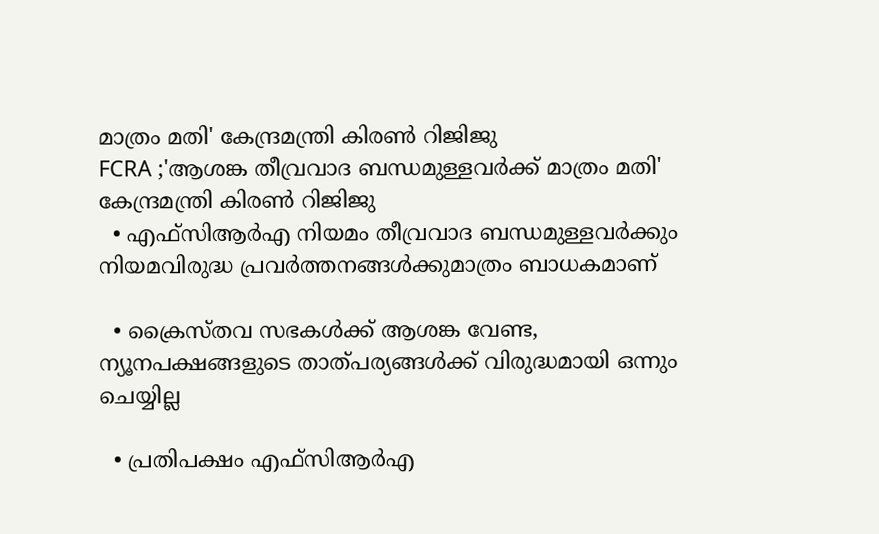മാത്രം മതി' കേന്ദ്രമന്ത്രി കിരണ്‍ റിജിജു
FCRA ;'ആശങ്ക തീവ്രവാദ ബന്ധമുള്ളവർക്ക് മാത്രം മതി' കേന്ദ്രമന്ത്രി കിരണ്‍ റിജിജു
  • എഫ്‌സിആർഎ നിയമം തീവ്രവാദ ബന്ധമുള്ളവർക്കും നിയമവിരുദ്ധ പ്രവർത്തനങ്ങൾക്കുമാത്രം ബാധകമാണ്

  • ക്രൈസ്തവ സഭകൾക്ക് ആശങ്ക വേണ്ട, ന്യൂനപക്ഷങ്ങളുടെ താത്പര്യങ്ങൾക്ക് വിരുദ്ധമായി ഒന്നും ചെയ്യില്ല

  • പ്രതിപക്ഷം എഫ്‌സിആർഎ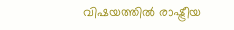വിഷയത്തിൽ രാഷ്ട്രീയ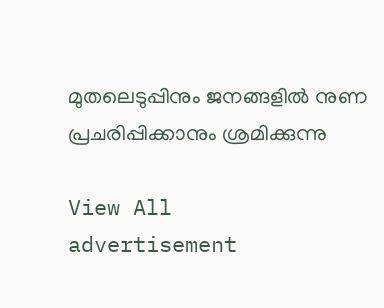മുതലെടുപ്പിനും ജനങ്ങളിൽ നുണ പ്രചരിപ്പിക്കാനും ശ്രമിക്കുന്നു

View All
advertisement